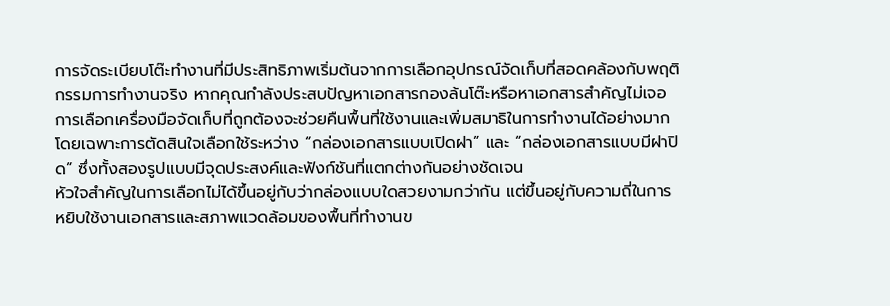การจัดระเบียบโต๊ะทำงานที่มีประสิทธิภาพเริ่มต้นจากการเลือกอุปกรณ์จัดเก็บที่สอดคล้องกับพฤติกรรมการทำงานจริง หากคุณกำลังประสบปัญหาเอกสารกองล้นโต๊ะหรือหาเอกสารสำคัญไม่เจอ การเลือกเครื่องมือจัดเก็บที่ถูกต้องจะช่วยคืนพื้นที่ใช้งานและเพิ่มสมาธิในการทำงานได้อย่างมาก โดยเฉพาะการตัดสินใจเลือกใช้ระหว่าง “กล่องเอกสารแบบเปิดฝา” และ “กล่องเอกสารแบบมีฝาปิด” ซึ่งทั้งสองรูปแบบมีจุดประสงค์และฟังก์ชันที่แตกต่างกันอย่างชัดเจน
หัวใจสำคัญในการเลือกไม่ได้ขึ้นอยู่กับว่ากล่องแบบใดสวยงามกว่ากัน แต่ขึ้นอยู่กับความถี่ในการหยิบใช้งานเอกสารและสภาพแวดล้อมของพื้นที่ทำงานข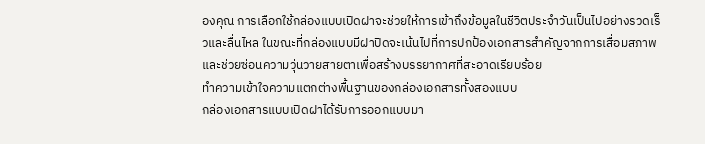องคุณ การเลือกใช้กล่องแบบเปิดฝาจะช่วยให้การเข้าถึงข้อมูลในชีวิตประจำวันเป็นไปอย่างรวดเร็วและลื่นไหล ในขณะที่กล่องแบบมีฝาปิดจะเน้นไปที่การปกป้องเอกสารสำคัญจากการเสื่อมสภาพและช่วยซ่อนความวุ่นวายสายตาเพื่อสร้างบรรยากาศที่สะอาดเรียบร้อย
ทำความเข้าใจความแตกต่างพื้นฐานของกล่องเอกสารทั้งสองแบบ
กล่องเอกสารแบบเปิดฝาได้รับการออกแบบมา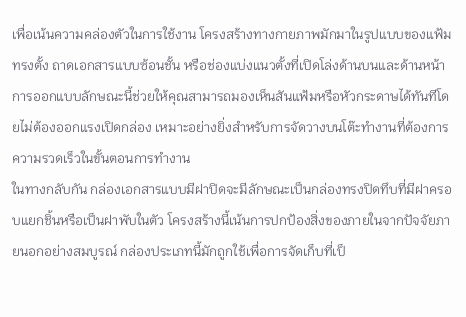เพื่อเน้นความคล่องตัวในการใช้งาน โครงสร้างทางกายภาพมักมาในรูปแบบของแฟ้มทรงตั้ง ถาดเอกสารแบบซ้อนชั้น หรือช่องแบ่งแนวตั้งที่เปิดโล่งด้านบนและด้านหน้า การออกแบบลักษณะนี้ช่วยให้คุณสามารถมองเห็นสันแฟ้มหรือหัวกระดาษได้ทันทีโดยไม่ต้องออกแรงเปิดกล่อง เหมาะอย่างยิ่งสำหรับการจัดวางบนโต๊ะทำงานที่ต้องการความรวดเร็วในขั้นตอนการทำงาน
ในทางกลับกัน กล่องเอกสารแบบมีฝาปิดจะมีลักษณะเป็นกล่องทรงปิดทึบที่มีฝาครอบแยกชิ้นหรือเป็นฝาพับในตัว โครงสร้างนี้เน้นการปกป้องสิ่งของภายในจากปัจจัยภายนอกอย่างสมบูรณ์ กล่องประเภทนี้มักถูกใช้เพื่อการจัดเก็บที่เป็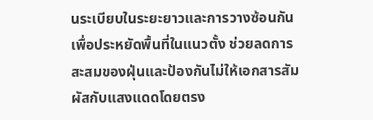นระเบียบในระยะยาวและการวางซ้อนกันเพื่อประหยัดพื้นที่ในแนวตั้ง ช่วยลดการสะสมของฝุ่นและป้องกันไม่ให้เอกสารสัมผัสกับแสงแดดโดยตรง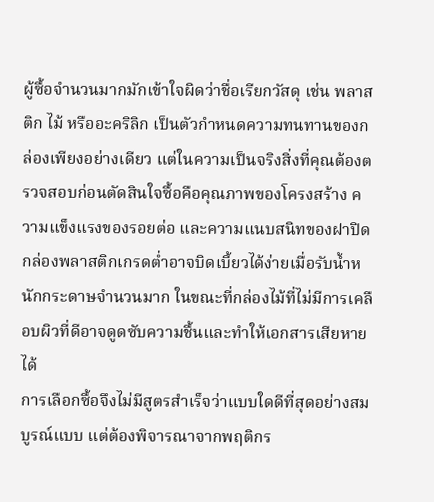ผู้ซื้อจำนวนมากมักเข้าใจผิดว่าชื่อเรียกวัสดุ เช่น พลาสติก ไม้ หรืออะคริลิก เป็นตัวกำหนดความทนทานของกล่องเพียงอย่างเดียว แต่ในความเป็นจริงสิ่งที่คุณต้องตรวจสอบก่อนตัดสินใจซื้อคือคุณภาพของโครงสร้าง ความแข็งแรงของรอยต่อ และความแนบสนิทของฝาปิด กล่องพลาสติกเกรดต่ำอาจบิดเบี้ยวได้ง่ายเมื่อรับน้ำหนักกระดาษจำนวนมาก ในขณะที่กล่องไม้ที่ไม่มีการเคลือบผิวที่ดีอาจดูดซับความชื้นและทำให้เอกสารเสียหายได้
การเลือกซื้อจึงไม่มีสูตรสำเร็จว่าแบบใดดีที่สุดอย่างสมบูรณ์แบบ แต่ต้องพิจารณาจากพฤติกร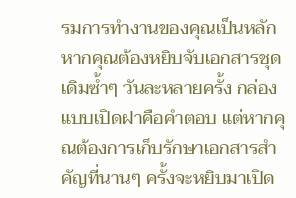รมการทำงานของคุณเป็นหลัก หากคุณต้องหยิบจับเอกสารชุดเดิมซ้ำๆ วันละหลายครั้ง กล่องแบบเปิดฝาคือคำตอบ แต่หากคุณต้องการเก็บรักษาเอกสารสำคัญที่นานๆ ครั้งจะหยิบมาเปิด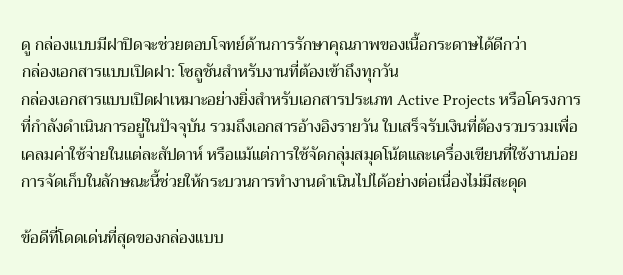ดู กล่องแบบมีฝาปิดจะช่วยตอบโจทย์ด้านการรักษาคุณภาพของเนื้อกระดาษได้ดีกว่า
กล่องเอกสารแบบเปิดฝา: โซลูชันสำหรับงานที่ต้องเข้าถึงทุกวัน
กล่องเอกสารแบบเปิดฝาเหมาะอย่างยิ่งสำหรับเอกสารประเภท Active Projects หรือโครงการที่กำลังดำเนินการอยู่ในปัจจุบัน รวมถึงเอกสารอ้างอิงรายวัน ใบเสร็จรับเงินที่ต้องรวบรวมเพื่อเคลมค่าใช้จ่ายในแต่ละสัปดาห์ หรือแม้แต่การใช้จัดกลุ่มสมุดโน้ตและเครื่องเขียนที่ใช้งานบ่อย การจัดเก็บในลักษณะนี้ช่วยให้กระบวนการทำงานดำเนินไปได้อย่างต่อเนื่องไม่มีสะดุด

ข้อดีที่โดดเด่นที่สุดของกล่องแบบ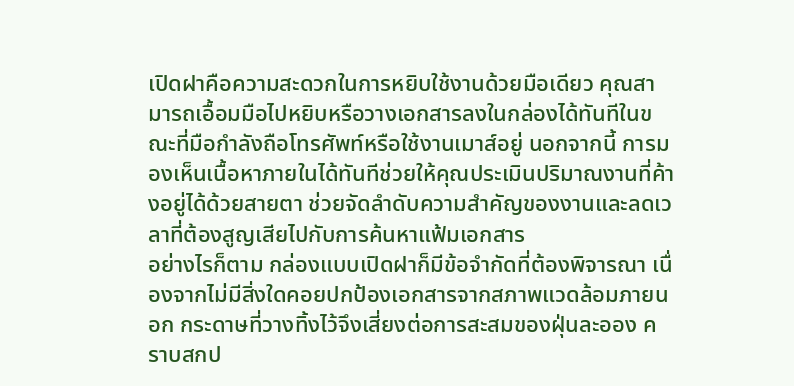เปิดฝาคือความสะดวกในการหยิบใช้งานด้วยมือเดียว คุณสามารถเอื้อมมือไปหยิบหรือวางเอกสารลงในกล่องได้ทันทีในขณะที่มือกำลังถือโทรศัพท์หรือใช้งานเมาส์อยู่ นอกจากนี้ การมองเห็นเนื้อหาภายในได้ทันทีช่วยให้คุณประเมินปริมาณงานที่ค้างอยู่ได้ด้วยสายตา ช่วยจัดลำดับความสำคัญของงานและลดเวลาที่ต้องสูญเสียไปกับการค้นหาแฟ้มเอกสาร
อย่างไรก็ตาม กล่องแบบเปิดฝาก็มีข้อจำกัดที่ต้องพิจารณา เนื่องจากไม่มีสิ่งใดคอยปกป้องเอกสารจากสภาพแวดล้อมภายนอก กระดาษที่วางทิ้งไว้จึงเสี่ยงต่อการสะสมของฝุ่นละออง คราบสกป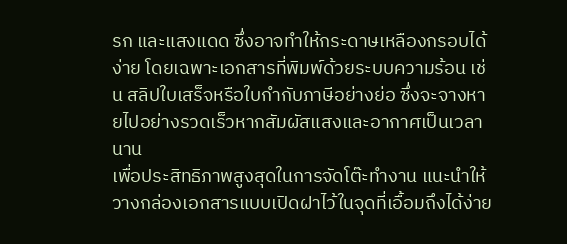รก และแสงแดด ซึ่งอาจทำให้กระดาษเหลืองกรอบได้ง่าย โดยเฉพาะเอกสารที่พิมพ์ด้วยระบบความร้อน เช่น สลิปใบเสร็จหรือใบกำกับภาษีอย่างย่อ ซึ่งจะจางหายไปอย่างรวดเร็วหากสัมผัสแสงและอากาศเป็นเวลานาน
เพื่อประสิทธิภาพสูงสุดในการจัดโต๊ะทำงาน แนะนำให้วางกล่องเอกสารแบบเปิดฝาไว้ในจุดที่เอื้อมถึงได้ง่าย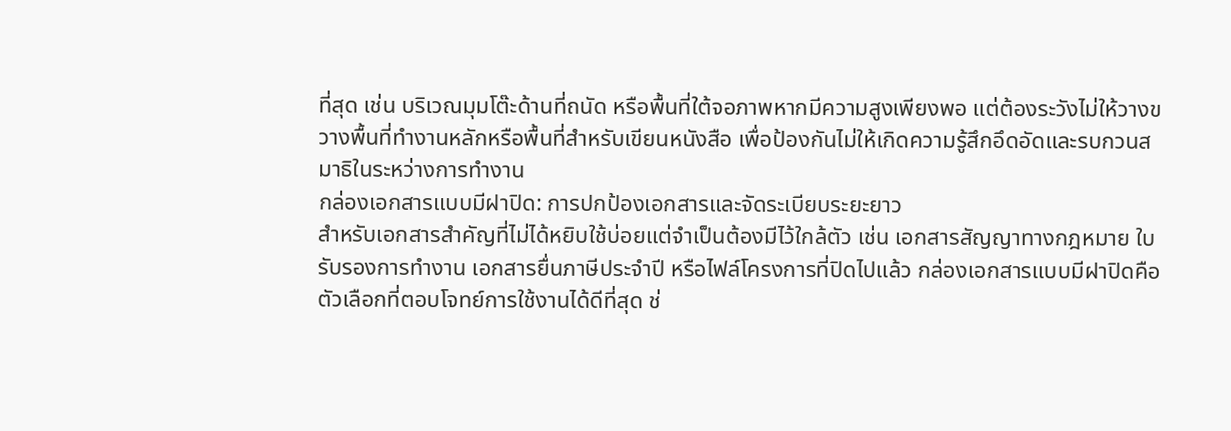ที่สุด เช่น บริเวณมุมโต๊ะด้านที่ถนัด หรือพื้นที่ใต้จอภาพหากมีความสูงเพียงพอ แต่ต้องระวังไม่ให้วางขวางพื้นที่ทำงานหลักหรือพื้นที่สำหรับเขียนหนังสือ เพื่อป้องกันไม่ให้เกิดความรู้สึกอึดอัดและรบกวนสมาธิในระหว่างการทำงาน
กล่องเอกสารแบบมีฝาปิด: การปกป้องเอกสารและจัดระเบียบระยะยาว
สำหรับเอกสารสำคัญที่ไม่ได้หยิบใช้บ่อยแต่จำเป็นต้องมีไว้ใกล้ตัว เช่น เอกสารสัญญาทางกฎหมาย ใบรับรองการทำงาน เอกสารยื่นภาษีประจำปี หรือไฟล์โครงการที่ปิดไปแล้ว กล่องเอกสารแบบมีฝาปิดคือตัวเลือกที่ตอบโจทย์การใช้งานได้ดีที่สุด ช่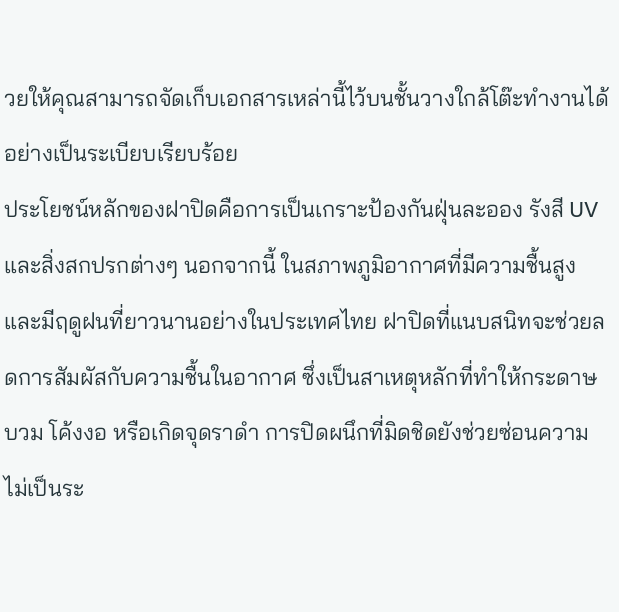วยให้คุณสามารถจัดเก็บเอกสารเหล่านี้ไว้บนชั้นวางใกล้โต๊ะทำงานได้อย่างเป็นระเบียบเรียบร้อย
ประโยชน์หลักของฝาปิดคือการเป็นเกราะป้องกันฝุ่นละออง รังสี UV และสิ่งสกปรกต่างๆ นอกจากนี้ ในสภาพภูมิอากาศที่มีความชื้นสูงและมีฤดูฝนที่ยาวนานอย่างในประเทศไทย ฝาปิดที่แนบสนิทจะช่วยลดการสัมผัสกับความชื้นในอากาศ ซึ่งเป็นสาเหตุหลักที่ทำให้กระดาษบวม โค้งงอ หรือเกิดจุดราดำ การปิดผนึกที่มิดชิดยังช่วยซ่อนความไม่เป็นระ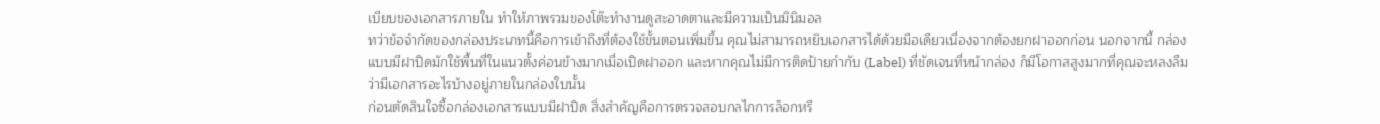เบียบของเอกสารภายใน ทำให้ภาพรวมของโต๊ะทำงานดูสะอาดตาและมีความเป็นมินิมอล
ทว่าข้อจำกัดของกล่องประเภทนี้คือการเข้าถึงที่ต้องใช้ขั้นตอนเพิ่มขึ้น คุณไม่สามารถหยิบเอกสารได้ด้วยมือเดียวเนื่องจากต้องยกฝาออกก่อน นอกจากนี้ กล่องแบบมีฝาปิดมักใช้พื้นที่ในแนวตั้งค่อนข้างมากเมื่อเปิดฝาออก และหากคุณไม่มีการติดป้ายกำกับ (Label) ที่ชัดเจนที่หน้ากล่อง ก็มีโอกาสสูงมากที่คุณจะหลงลืมว่ามีเอกสารอะไรบ้างอยู่ภายในกล่องใบนั้น
ก่อนตัดสินใจซื้อกล่องเอกสารแบบมีฝาปิด สิ่งสำคัญคือการตรวจสอบกลไกการล็อกหรื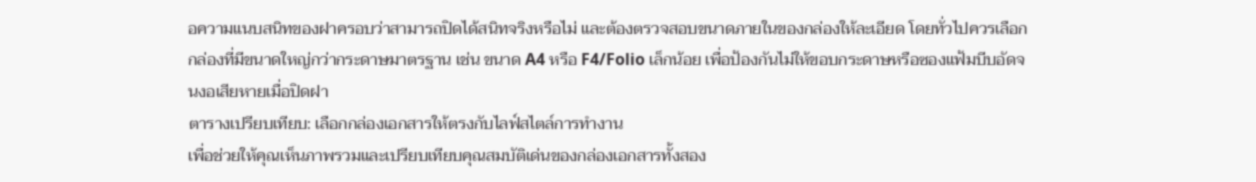อความแนบสนิทของฝาครอบว่าสามารถปิดได้สนิทจริงหรือไม่ และต้องตรวจสอบขนาดภายในของกล่องให้ละเอียด โดยทั่วไปควรเลือกกล่องที่มีขนาดใหญ่กว่ากระดาษมาตรฐาน เช่น ขนาด A4 หรือ F4/Folio เล็กน้อย เพื่อป้องกันไม่ให้ขอบกระดาษหรือซองแฟ้มบีบอัดจนงอเสียหายเมื่อปิดฝา
ตารางเปรียบเทียบ: เลือกกล่องเอกสารให้ตรงกับไลฟ์สไตล์การทำงาน
เพื่อช่วยให้คุณเห็นภาพรวมและเปรียบเทียบคุณสมบัติเด่นของกล่องเอกสารทั้งสอง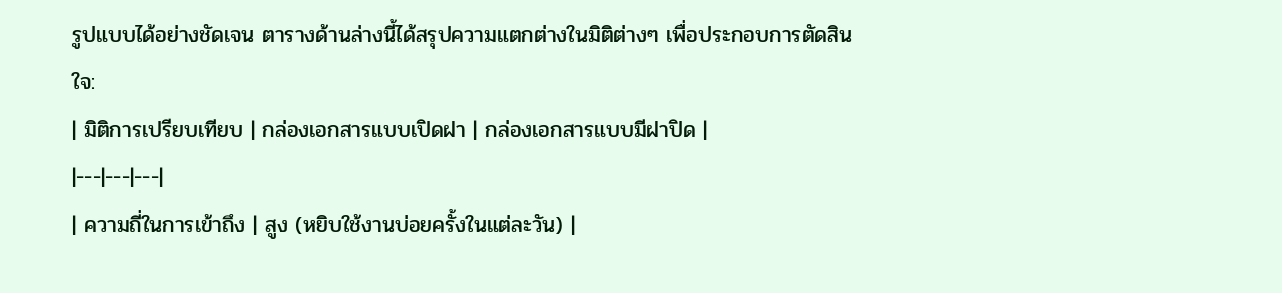รูปแบบได้อย่างชัดเจน ตารางด้านล่างนี้ได้สรุปความแตกต่างในมิติต่างๆ เพื่อประกอบการตัดสินใจ:
| มิติการเปรียบเทียบ | กล่องเอกสารแบบเปิดฝา | กล่องเอกสารแบบมีฝาปิด |
|---|---|---|
| ความถี่ในการเข้าถึง | สูง (หยิบใช้งานบ่อยครั้งในแต่ละวัน) |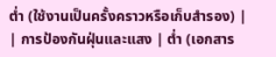ต่ำ (ใช้งานเป็นครั้งคราวหรือเก็บสำรอง) |
| การป้องกันฝุ่นและแสง | ต่ำ (เอกสาร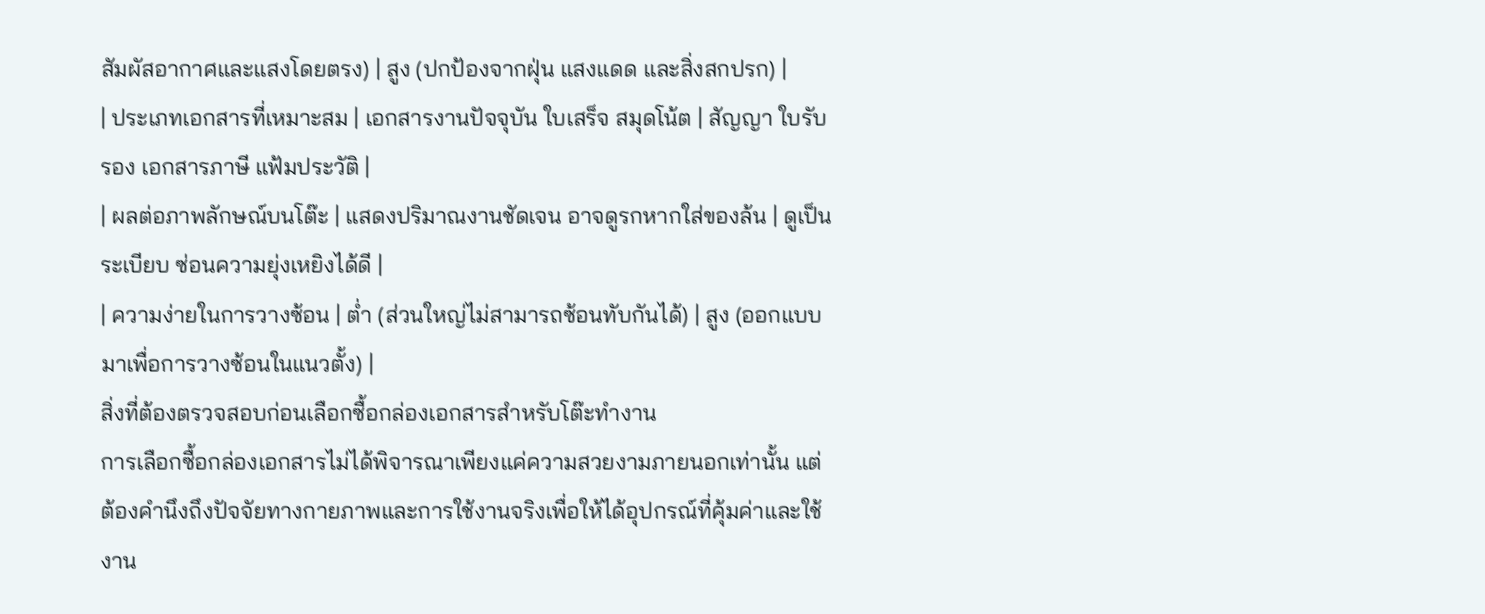สัมผัสอากาศและแสงโดยตรง) | สูง (ปกป้องจากฝุ่น แสงแดด และสิ่งสกปรก) |
| ประเภทเอกสารที่เหมาะสม | เอกสารงานปัจจุบัน ใบเสร็จ สมุดโน้ต | สัญญา ใบรับรอง เอกสารภาษี แฟ้มประวัติ |
| ผลต่อภาพลักษณ์บนโต๊ะ | แสดงปริมาณงานชัดเจน อาจดูรกหากใส่ของล้น | ดูเป็นระเบียบ ซ่อนความยุ่งเหยิงได้ดี |
| ความง่ายในการวางซ้อน | ต่ำ (ส่วนใหญ่ไม่สามารถซ้อนทับกันได้) | สูง (ออกแบบมาเพื่อการวางซ้อนในแนวตั้ง) |
สิ่งที่ต้องตรวจสอบก่อนเลือกซื้อกล่องเอกสารสำหรับโต๊ะทำงาน
การเลือกซื้อกล่องเอกสารไม่ได้พิจารณาเพียงแค่ความสวยงามภายนอกเท่านั้น แต่ต้องคำนึงถึงปัจจัยทางกายภาพและการใช้งานจริงเพื่อให้ได้อุปกรณ์ที่คุ้มค่าและใช้งาน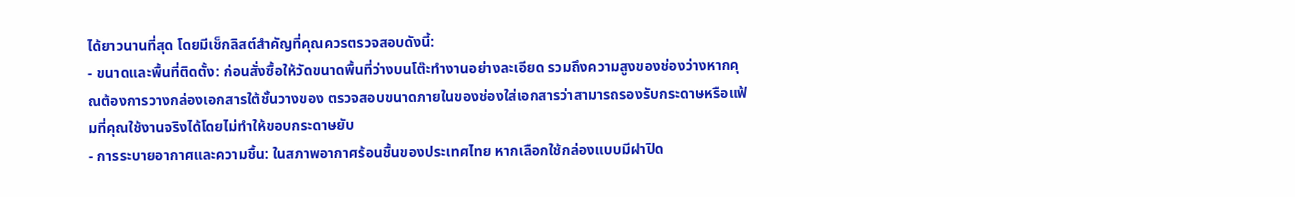ได้ยาวนานที่สุด โดยมีเช็กลิสต์สำคัญที่คุณควรตรวจสอบดังนี้:
- ขนาดและพื้นที่ติดตั้ง: ก่อนสั่งซื้อให้วัดขนาดพื้นที่ว่างบนโต๊ะทำงานอย่างละเอียด รวมถึงความสูงของช่องว่างหากคุณต้องการวางกล่องเอกสารใต้ชั้นวางของ ตรวจสอบขนาดภายในของช่องใส่เอกสารว่าสามารถรองรับกระดาษหรือแฟ้มที่คุณใช้งานจริงได้โดยไม่ทำให้ขอบกระดาษยับ
- การระบายอากาศและความชื้น: ในสภาพอากาศร้อนชื้นของประเทศไทย หากเลือกใช้กล่องแบบมีฝาปิด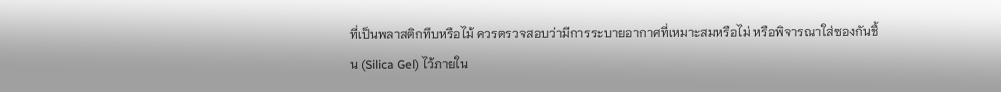ที่เป็นพลาสติกทึบหรือไม้ ควรตรวจสอบว่ามีการระบายอากาศที่เหมาะสมหรือไม่ หรือพิจารณาใส่ซองกันชื้น (Silica Gel) ไว้ภายใน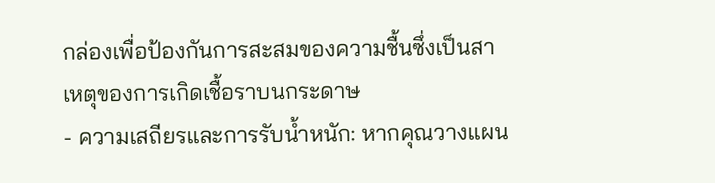กล่องเพื่อป้องกันการสะสมของความชื้นซึ่งเป็นสาเหตุของการเกิดเชื้อราบนกระดาษ
- ความเสถียรและการรับน้ำหนัก: หากคุณวางแผน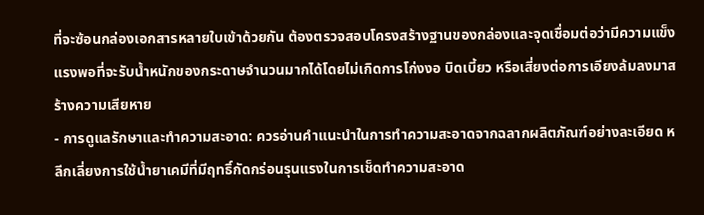ที่จะซ้อนกล่องเอกสารหลายใบเข้าด้วยกัน ต้องตรวจสอบโครงสร้างฐานของกล่องและจุดเชื่อมต่อว่ามีความแข็งแรงพอที่จะรับน้ำหนักของกระดาษจำนวนมากได้โดยไม่เกิดการโก่งงอ บิดเบี้ยว หรือเสี่ยงต่อการเอียงล้มลงมาสร้างความเสียหาย
- การดูแลรักษาและทำความสะอาด: ควรอ่านคำแนะนำในการทำความสะอาดจากฉลากผลิตภัณฑ์อย่างละเอียด หลีกเลี่ยงการใช้น้ำยาเคมีที่มีฤทธิ์กัดกร่อนรุนแรงในการเช็ดทำความสะอาด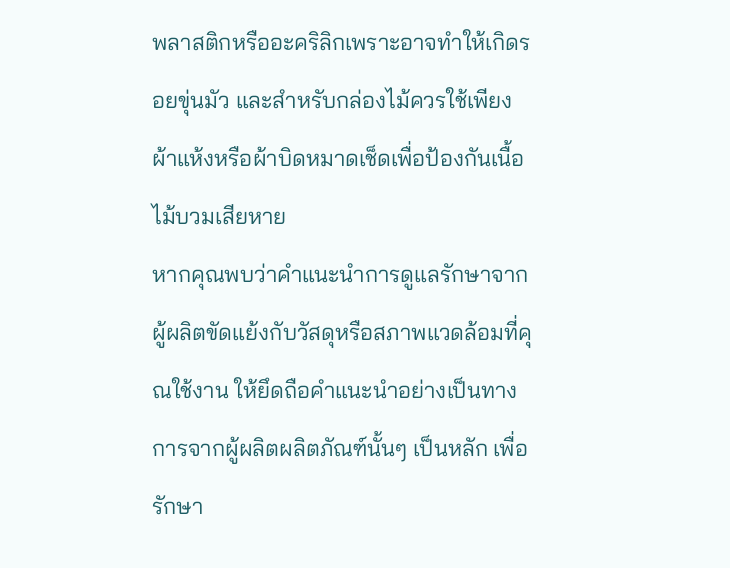พลาสติกหรืออะคริลิกเพราะอาจทำให้เกิดรอยขุ่นมัว และสำหรับกล่องไม้ควรใช้เพียงผ้าแห้งหรือผ้าบิดหมาดเช็ดเพื่อป้องกันเนื้อไม้บวมเสียหาย
หากคุณพบว่าคำแนะนำการดูแลรักษาจากผู้ผลิตขัดแย้งกับวัสดุหรือสภาพแวดล้อมที่คุณใช้งาน ให้ยึดถือคำแนะนำอย่างเป็นทางการจากผู้ผลิตผลิตภัณฑ์นั้นๆ เป็นหลัก เพื่อรักษา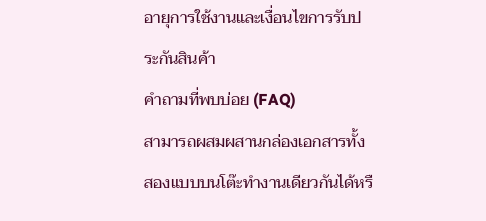อายุการใช้งานและเงื่อนไขการรับประกันสินค้า
คำถามที่พบบ่อย (FAQ)
สามารถผสมผสานกล่องเอกสารทั้งสองแบบบนโต๊ะทำงานเดียวกันได้หรื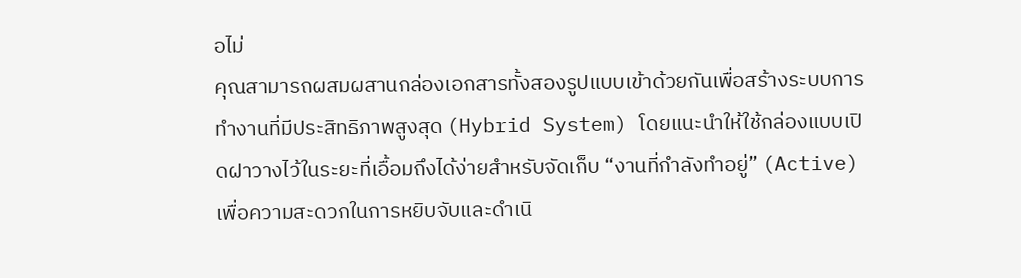อไม่
คุณสามารถผสมผสานกล่องเอกสารทั้งสองรูปแบบเข้าด้วยกันเพื่อสร้างระบบการทำงานที่มีประสิทธิภาพสูงสุด (Hybrid System) โดยแนะนำให้ใช้กล่องแบบเปิดฝาวางไว้ในระยะที่เอื้อมถึงได้ง่ายสำหรับจัดเก็บ “งานที่กำลังทำอยู่” (Active) เพื่อความสะดวกในการหยิบจับและดำเนิ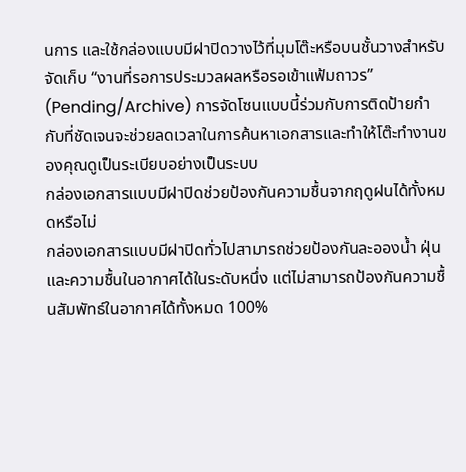นการ และใช้กล่องแบบมีฝาปิดวางไว้ที่มุมโต๊ะหรือบนชั้นวางสำหรับจัดเก็บ “งานที่รอการประมวลผลหรือรอเข้าแฟ้มถาวร” (Pending/Archive) การจัดโซนแบบนี้ร่วมกับการติดป้ายกำกับที่ชัดเจนจะช่วยลดเวลาในการค้นหาเอกสารและทำให้โต๊ะทำงานของคุณดูเป็นระเบียบอย่างเป็นระบบ
กล่องเอกสารแบบมีฝาปิดช่วยป้องกันความชื้นจากฤดูฝนได้ทั้งหมดหรือไม่
กล่องเอกสารแบบมีฝาปิดทั่วไปสามารถช่วยป้องกันละอองน้ำ ฝุ่น และความชื้นในอากาศได้ในระดับหนึ่ง แต่ไม่สามารถป้องกันความชื้นสัมพัทธ์ในอากาศได้ทั้งหมด 100%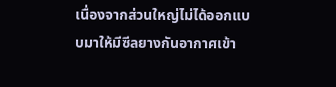เนื่องจากส่วนใหญ่ไม่ได้ออกแบบมาให้มีซีลยางกันอากาศเข้า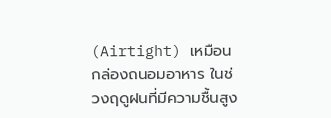(Airtight) เหมือนกล่องถนอมอาหาร ในช่วงฤดูฝนที่มีความชื้นสูง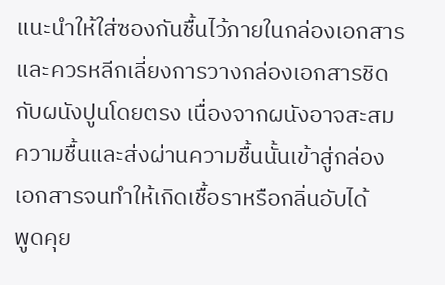แนะนำให้ใส่ซองกันชื้นไว้ภายในกล่องเอกสาร และควรหลีกเลี่ยงการวางกล่องเอกสารชิดกับผนังปูนโดยตรง เนื่องจากผนังอาจสะสมความชื้นและส่งผ่านความชื้นนั้นเข้าสู่กล่องเอกสารจนทำให้เกิดเชื้อราหรือกลิ่นอับได้
พูดคุย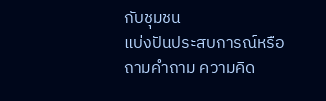กับชุมชน
แบ่งปันประสบการณ์หรือถามคำถาม ความคิด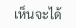เห็นจะได้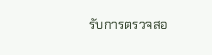รับการตรวจสอ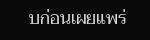บก่อนเผยแพร่